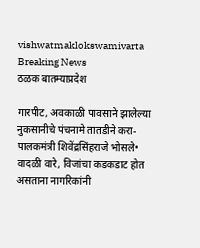vishwatmaklokswamivarta
Breaking News
ठळक बातम्याप्रदेश

गारपीट, अवकाळी पावसाने झालेल्या नुकसानीचे पंचनामे तातडीने करा-पालकमंत्री शिवेंद्रसिंहराजे भोसले• वादळी वारे, विजांचा कडकडाट होत असताना नागरिकांनी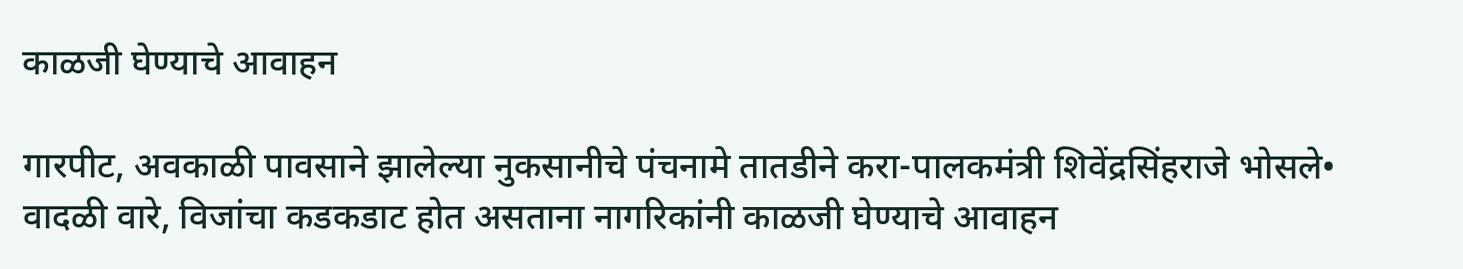काळजी घेण्याचे आवाहन

गारपीट, अवकाळी पावसाने झालेल्या नुकसानीचे पंचनामे तातडीने करा-पालकमंत्री शिवेंद्रसिंहराजे भोसले• वादळी वारे, विजांचा कडकडाट होत असताना नागरिकांनी काळजी घेण्याचे आवाहन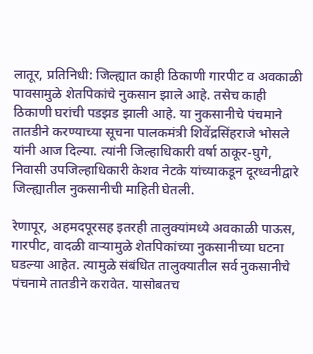लातूर, प्रतिनिधी: जिल्ह्यात काही ठिकाणी गारपीट व अवकाळी पावसामुळे शेतपिकांचे नुकसान झाले आहे. तसेच काही ठिकाणी घरांची पडझड झाली आहे. या नुकसानीचे पंचमाने तातडीने करण्याच्या सूचना पालकमंत्री शिवेंद्रसिंहराजे भोसले यांनी आज दिल्या. त्यांनी जिल्हाधिकारी वर्षा ठाकूर-घुगे, निवासी उपजिल्हाधिकारी केशव नेटके यांच्याकडून दूरध्वनीद्वारे जिल्ह्यातील नुकसानीची माहिती घेतली.

रेणापूर, अहमदपूरसह इतरही तालुक्यांमध्ये अवकाळी पाऊस, गारपीट, वादळी वाऱ्यामुळे शेतपिकांच्या नुकसानीच्या घटना घडल्या आहेत. त्यामुळे संबंधित तालुक्यातील सर्व नुकसानीचे पंचनामे तातडीने करावेत. यासोबतच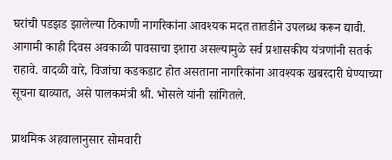घरांची पडझड झालेल्या ठिकाणी नागरिकांना आवश्यक मदत तातडीने उपलब्ध करून द्यावी. आगामी काही दिवस अवकाळी पावसाचा इशारा असल्यामुळे सर्व प्रशासकीय यंत्रणांनी सतर्क राहावे. वादळी वारे, विजांचा कडकडाट होत असताना नागरिकांना आवश्यक खबरदारी घेण्याच्या सूचना द्याव्यात, असे पालकमंत्री श्री. भोसले यांनी सांगितले.

प्राथमिक अहवालानुसार सोमवारी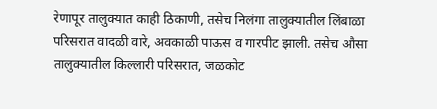रेणापूर तालुक्यात काही ठिकाणी, तसेच निलंगा तालुक्यातील लिंबाळा परिसरात वादळी वारे, अवकाळी पाऊस व गारपीट झाली. तसेच औसा तालुक्यातील किल्लारी परिसरात, जळकोट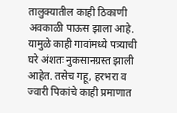तालुक्यातील काही ठिकाणी अवकाळी पाऊस झाला आहे. यामुळे काही गावांमध्ये पत्र्याची घरे अंशतः नुकसानग्रस्त झाली आहेत. तसेच गहू, हरभरा व ज्वारी पिकांचे काही प्रमाणात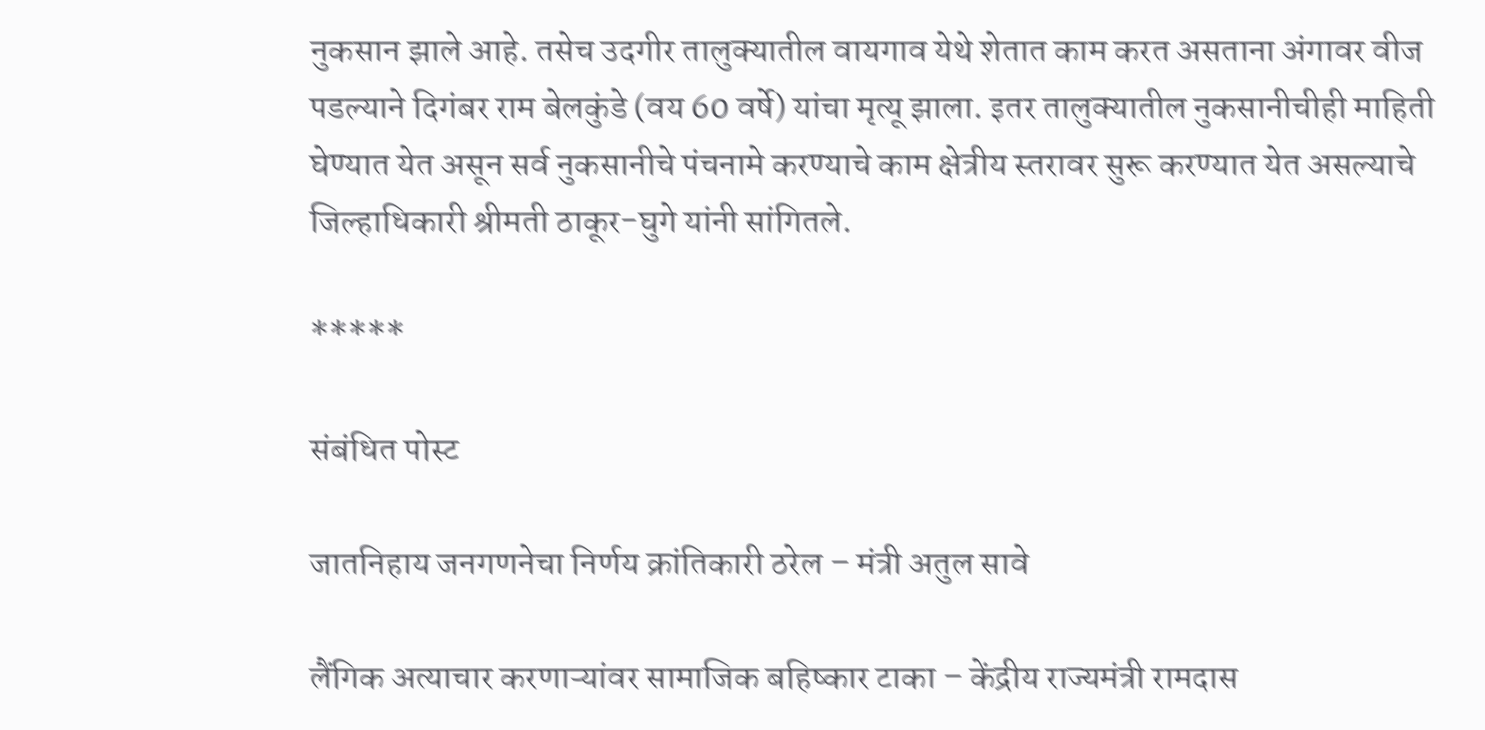नुकसान झाले आहे. तसेच उदगीर तालुक्यातील वायगाव येथे शेतात काम करत असताना अंगावर वीज पडल्याने दिगंबर राम बेलकुंडे (वय 60 वर्षे) यांचा मृत्यू झाला. इतर तालुक्यातील नुकसानीचीही माहिती घेण्यात येत असून सर्व नुकसानीचे पंचनामे करण्याचे काम क्षेत्रीय स्तरावर सुरू करण्यात येत असल्याचे जिल्हाधिकारी श्रीमती ठाकूर-घुगे यांनी सांगितले.

*****

संबंधित पोस्ट

जातनिहाय जनगणनेचा निर्णय क्रांतिकारी ठरेल – मंत्री अतुल सावे

लैंगिक अत्याचार करणाऱ्यांवर सामाजिक बहिष्कार टाका – केंद्रीय राज्यमंत्री रामदास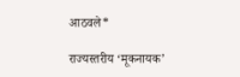आठवले*

राज्यस्तरीय ‘मूकनायक’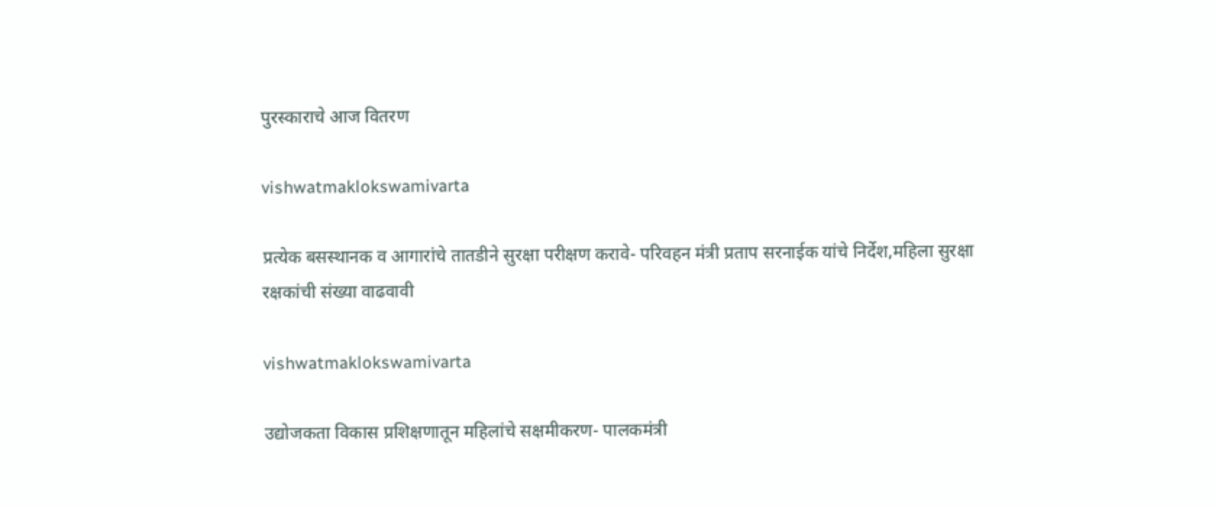पुरस्काराचे आज वितरण

vishwatmaklokswamivarta

प्रत्येक बसस्थानक व आगारांचे तातडीने सुरक्षा परीक्षण करावे- परिवहन मंत्री प्रताप सरनाईक यांचे निर्देश,महिला सुरक्षा रक्षकांची संख्या वाढवावी

vishwatmaklokswamivarta

उद्योजकता विकास प्रशिक्षणातून महिलांचे सक्षमीकरण- पालकमंत्री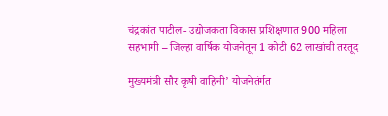चंद्रकांत पाटील- उद्योजकता विकास प्रशिक्षणात 900 महिला सहभागी – जिल्हा वार्षिक योजनेतून 1 कोटी 62 लाखांची तरतूद

मुख्यमंत्री सौर कृषी वाहिनी’ योजनेतंर्गत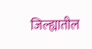जिल्ह्यातील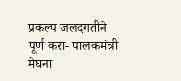प्रकल्प जलदगतीने पूर्ण करा- पालकमंत्री मेघना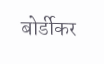बोर्डीकर